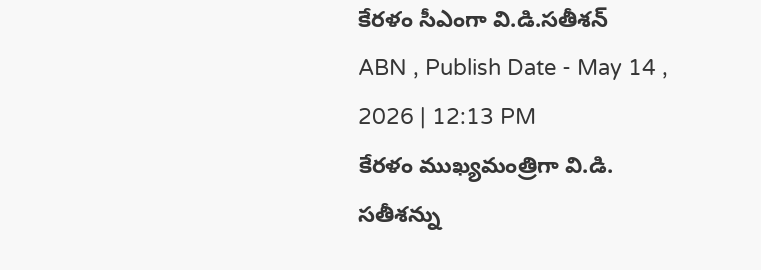కేరళం సీఎంగా వి.డి.సతీశన్
ABN , Publish Date - May 14 , 2026 | 12:13 PM
కేరళం ముఖ్యమంత్రిగా వి.డి. సతీశన్ను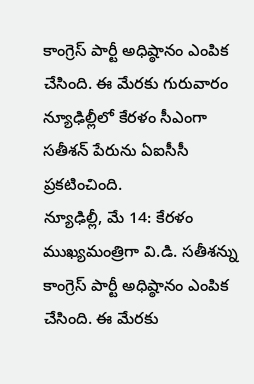కాంగ్రెస్ పార్టీ అధిష్ఠానం ఎంపిక చేసింది. ఈ మేరకు గురువారం న్యూఢిల్లీలో కేరళం సీఎంగా సతీశన్ పేరును ఏఐసీసీ ప్రకటించింది.
న్యూఢిల్లీ, మే 14: కేరళం ముఖ్యమంత్రిగా వి.డి. సతీశన్ను కాంగ్రెస్ పార్టీ అధిష్ఠానం ఎంపిక చేసింది. ఈ మేరకు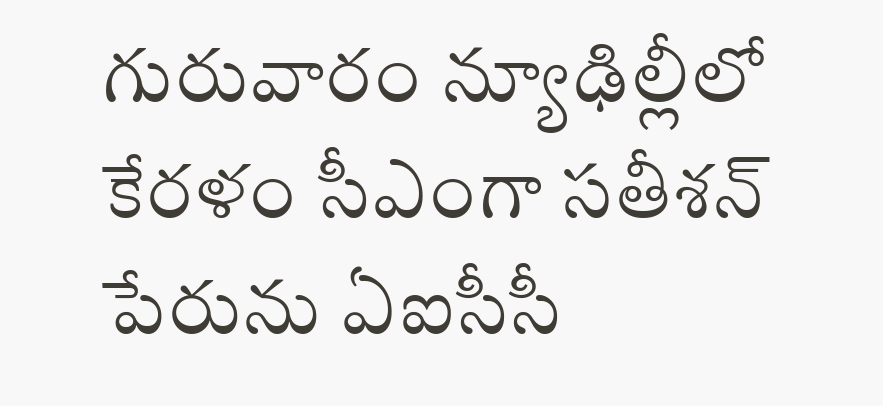గురువారం న్యూఢిల్లీలో కేరళం సీఎంగా సతీశన్ పేరును ఏఐసీసీ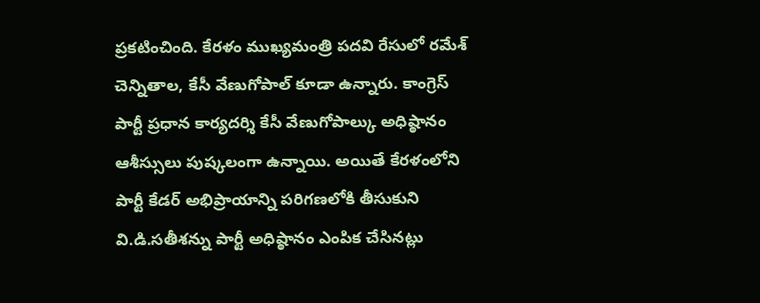ప్రకటించింది. కేరళం ముఖ్యమంత్రి పదవి రేసులో రమేశ్ చెన్నితాల, కేసీ వేణుగోపాల్ కూడా ఉన్నారు. కాంగ్రెస్ పార్టీ ప్రధాన కార్యదర్శి కేసీ వేణుగోపాల్కు అధిష్ఠానం ఆశీస్సులు పుష్కలంగా ఉన్నాయి. అయితే కేరళంలోని పార్టీ కేడర్ అభిప్రాయాన్ని పరిగణలోకి తీసుకుని వి.డి.సతీశన్ను పార్టీ అధిష్ఠానం ఎంపిక చేసినట్లు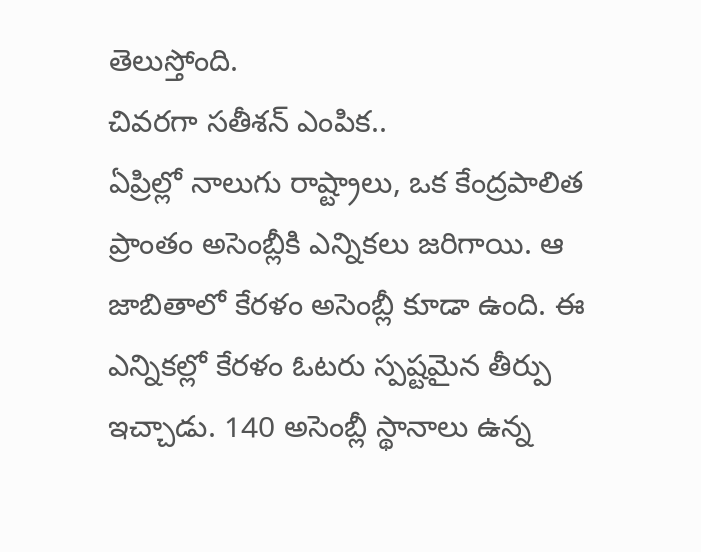తెలుస్తోంది.
చివరగా సతీశన్ ఎంపిక..
ఏప్రిల్లో నాలుగు రాష్ట్రాలు, ఒక కేంద్రపాలిత ప్రాంతం అసెంబ్లీకి ఎన్నికలు జరిగాయి. ఆ జాబితాలో కేరళం అసెంబ్లీ కూడా ఉంది. ఈ ఎన్నికల్లో కేరళం ఓటరు స్పష్టమైన తీర్పు ఇచ్చాడు. 140 అసెంబ్లీ స్థానాలు ఉన్న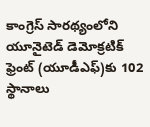కాంగ్రెస్ సారథ్యంలోని యూనైటెడ్ డెమోక్రటిక్ ఫ్రెంట్ (యూడీఎఫ్)కు 102 స్థానాలు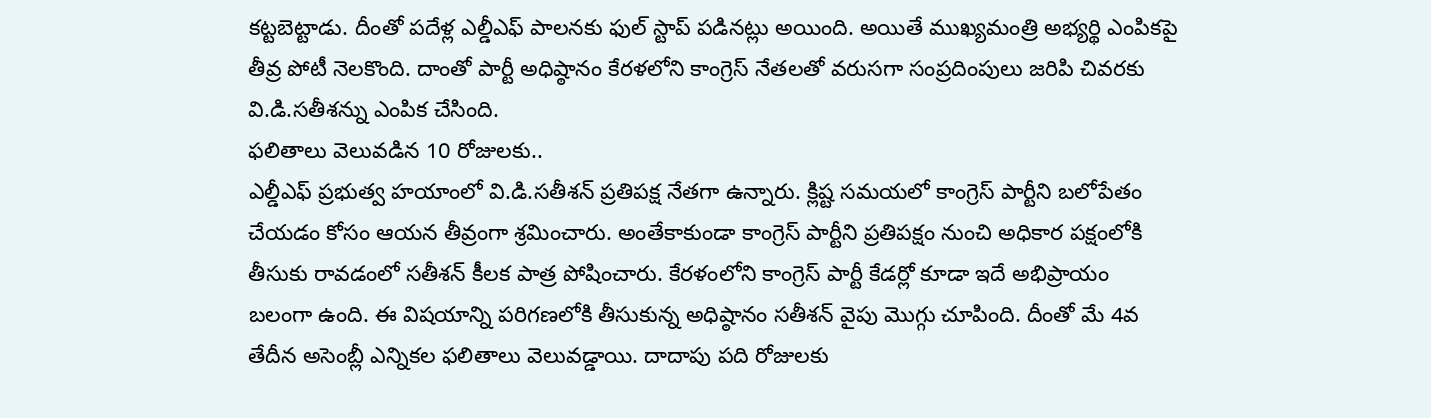కట్టబెట్టాడు. దీంతో పదేళ్ల ఎల్డీఎఫ్ పాలనకు ఫుల్ స్టాప్ పడినట్లు అయింది. అయితే ముఖ్యమంత్రి అభ్యర్థి ఎంపికపై తీవ్ర పోటీ నెలకొంది. దాంతో పార్టీ అధిష్ఠానం కేరళలోని కాంగ్రెస్ నేతలతో వరుసగా సంప్రదింపులు జరిపి చివరకు వి.డి.సతీశన్ను ఎంపిక చేసింది.
ఫలితాలు వెలువడిన 10 రోజులకు..
ఎల్డీఎఫ్ ప్రభుత్వ హయాంలో వి.డి.సతీశన్ ప్రతిపక్ష నేతగా ఉన్నారు. క్లిష్ట సమయలో కాంగ్రెస్ పార్టీని బలోపేతం చేయడం కోసం ఆయన తీవ్రంగా శ్రమించారు. అంతేకాకుండా కాంగ్రెస్ పార్టీని ప్రతిపక్షం నుంచి అధికార పక్షంలోకి తీసుకు రావడంలో సతీశన్ కీలక పాత్ర పోషించారు. కేరళంలోని కాంగ్రెస్ పార్టీ కేడర్లో కూడా ఇదే అభిప్రాయం బలంగా ఉంది. ఈ విషయాన్ని పరిగణలోకి తీసుకున్న అధిష్ఠానం సతీశన్ వైపు మొగ్గు చూపింది. దీంతో మే 4వ తేదీన అసెంబ్లీ ఎన్నికల ఫలితాలు వెలువడ్డాయి. దాదాపు పది రోజులకు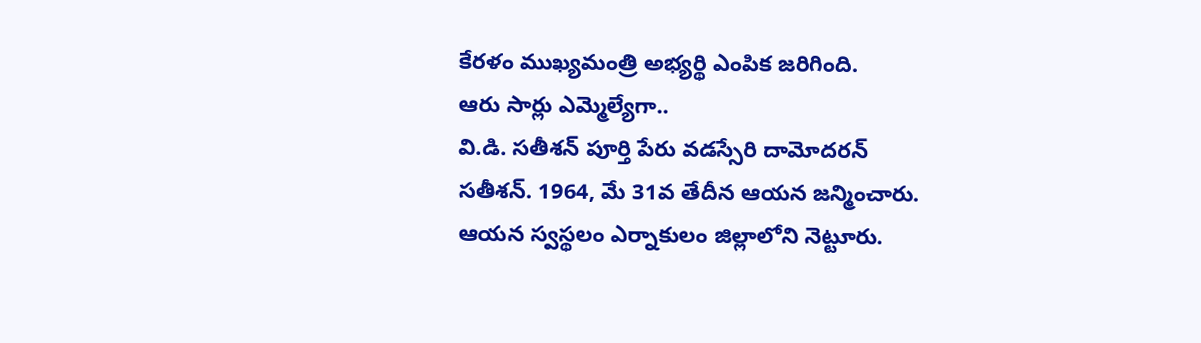కేరళం ముఖ్యమంత్రి అభ్యర్థి ఎంపిక జరిగింది.
ఆరు సార్లు ఎమ్మెల్యేగా..
వి.డి. సతీశన్ పూర్తి పేరు వడస్సేరి దామోదరన్ సతీశన్. 1964, మే 31వ తేదీన ఆయన జన్మించారు. ఆయన స్వస్థలం ఎర్నాకులం జిల్లాలోని నెట్టూరు.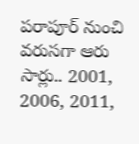పరాపూర్ నుంచి వరుసగా ఆరు సార్లు.. 2001, 2006, 2011,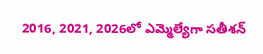2016, 2021, 2026లో ఎమ్మెల్యేగా సతీశన్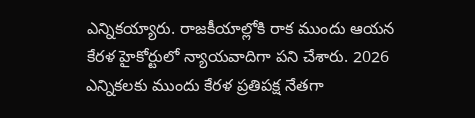ఎన్నికయ్యారు. రాజకీయాల్లోకి రాక ముందు ఆయన కేరళ హైకోర్టులో న్యాయవాదిగా పని చేశారు. 2026 ఎన్నికలకు ముందు కేరళ ప్రతిపక్ష నేతగా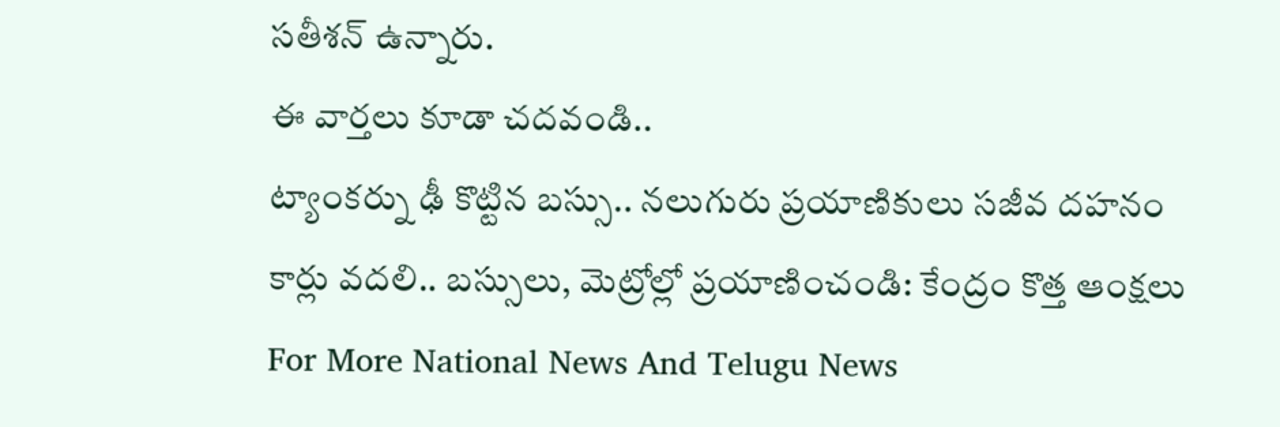సతీశన్ ఉన్నారు.
ఈ వార్తలు కూడా చదవండి..
ట్యాంకర్ను ఢీ కొట్టిన బస్సు.. నలుగురు ప్రయాణికులు సజీవ దహనం
కార్లు వదలి.. బస్సులు, మెట్రోల్లో ప్రయాణించండి: కేంద్రం కొత్త ఆంక్షలు
For More National News And Telugu News